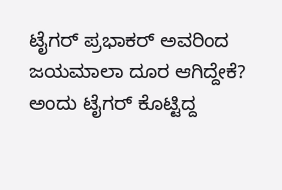ಟೈಗರ್ ಪ್ರಭಾಕರ್ ಅವರಿಂದ ಜಯಮಾಲಾ ದೂರ ಆಗಿದ್ದೇಕೆ? ಅಂದು ಟೈಗರ್ ಕೊಟ್ಟಿದ್ದ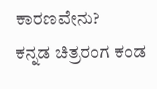ಕಾರಣವೇನು?
ಕನ್ನಡ ಚಿತ್ರರಂಗ ಕಂಡ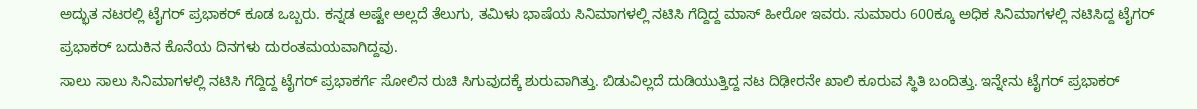ಅದ್ಭುತ ನಟರಲ್ಲಿ ಟೈಗರ್ ಪ್ರಭಾಕರ್ ಕೂಡ ಒಬ್ಬರು. ಕನ್ನಡ ಅಷ್ಟೇ ಅಲ್ಲದೆ ತೆಲುಗು, ತಮಿಳು ಭಾಷೆಯ ಸಿನಿಮಾಗಳಲ್ಲಿ ನಟಿಸಿ ಗೆದ್ದಿದ್ದ ಮಾಸ್ ಹೀರೋ ಇವರು. ಸುಮಾರು 600ಕ್ಕೂ ಅಧಿಕ ಸಿನಿಮಾಗಳಲ್ಲಿ ನಟಿಸಿದ್ದ ಟೈಗರ್ ಪ್ರಭಾಕರ್ ಬದುಕಿನ ಕೊನೆಯ ದಿನಗಳು ದುರಂತಮಯವಾಗಿದ್ದವು.
ಸಾಲು ಸಾಲು ಸಿನಿಮಾಗಳಲ್ಲಿ ನಟಿಸಿ ಗೆದ್ದಿದ್ದ ಟೈಗರ್ ಪ್ರಭಾಕರ್ಗೆ ಸೋಲಿನ ರುಚಿ ಸಿಗುವುದಕ್ಕೆ ಶುರುವಾಗಿತ್ತು. ಬಿಡುವಿಲ್ಲದೆ ದುಡಿಯುತ್ತಿದ್ದ ನಟ ದಿಢೀರನೇ ಖಾಲಿ ಕೂರುವ ಸ್ಥಿತಿ ಬಂದಿತ್ತು. ಇನ್ನೇನು ಟೈಗರ್ ಪ್ರಭಾಕರ್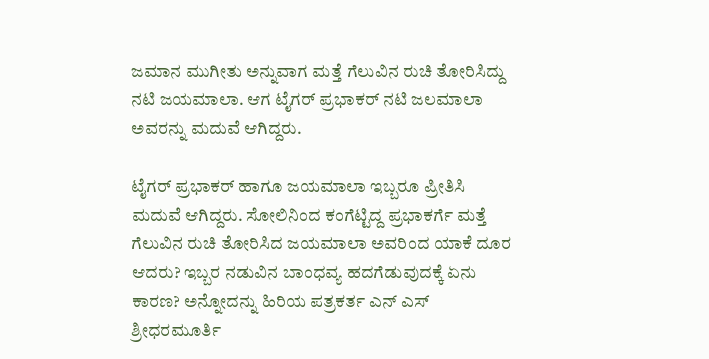ಜಮಾನ ಮುಗೀತು ಅನ್ನುವಾಗ ಮತ್ತೆ ಗೆಲುವಿನ ರುಚಿ ತೋರಿಸಿದ್ದು ನಟಿ ಜಯಮಾಲಾ. ಆಗ ಟೈಗರ್ ಪ್ರಭಾಕರ್ ನಟಿ ಜಲಮಾಲಾ ಅವರನ್ನು ಮದುವೆ ಆಗಿದ್ದರು.

ಟೈಗರ್ ಪ್ರಭಾಕರ್ ಹಾಗೂ ಜಯಮಾಲಾ ಇಬ್ಬರೂ ಪ್ರೀತಿಸಿ ಮದುವೆ ಆಗಿದ್ದರು. ಸೋಲಿನಿಂದ ಕಂಗೆಟ್ಟಿದ್ದ ಪ್ರಭಾಕರ್ಗೆ ಮತ್ತೆ ಗೆಲುವಿನ ರುಚಿ ತೋರಿಸಿದ ಜಯಮಾಲಾ ಅವರಿಂದ ಯಾಕೆ ದೂರ ಆದರು? ಇಬ್ಬರ ನಡುವಿನ ಬಾಂಧವ್ಯ ಹದಗೆಡುವುದಕ್ಕೆ ಏನು ಕಾರಣ? ಅನ್ನೋದನ್ನು ಹಿರಿಯ ಪತ್ರಕರ್ತ ಎನ್ ಎಸ್ ಶ್ರೀಧರಮೂರ್ತಿ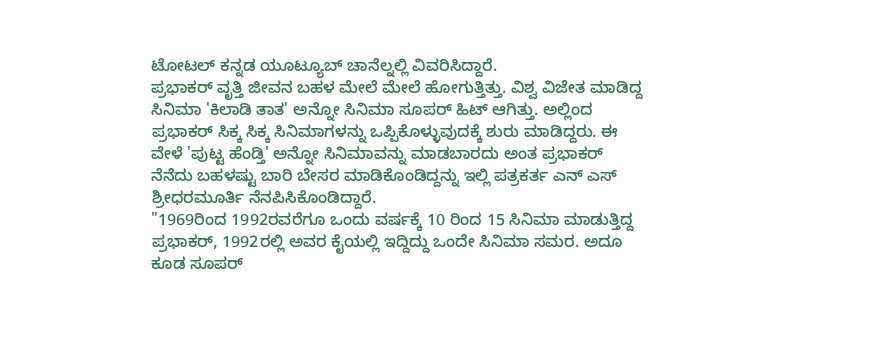ಟೋಟಲ್ ಕನ್ನಡ ಯೂಟ್ಯೂಬ್ ಚಾನೆಲ್ನಲ್ಲಿ ವಿವರಿಸಿದ್ದಾರೆ.
ಪ್ರಭಾಕರ್ ವೃತ್ತಿ ಜೀವನ ಬಹಳ ಮೇಲೆ ಮೇಲೆ ಹೋಗುತ್ತಿತ್ತು. ವಿಶ್ವ ವಿಜೇತ ಮಾಡಿದ್ದ ಸಿನಿಮಾ 'ಕಿಲಾಡಿ ತಾತ' ಅನ್ನೋ ಸಿನಿಮಾ ಸೂಪರ್ ಹಿಟ್ ಆಗಿತ್ತು. ಅಲ್ಲಿಂದ ಪ್ರಭಾಕರ್ ಸಿಕ್ಕ ಸಿಕ್ಕ ಸಿನಿಮಾಗಳನ್ನು ಒಪ್ಪಿಕೊಳ್ಳುವುದಕ್ಕೆ ಶುರು ಮಾಡಿದ್ದರು. ಈ ವೇಳೆ 'ಪುಟ್ಟ ಹೆಂಡ್ತಿ' ಅನ್ನೋ ಸಿನಿಮಾವನ್ನು ಮಾಡಬಾರದು ಅಂತ ಪ್ರಭಾಕರ್ ನೆನೆದು ಬಹಳಷ್ಟು ಬಾರಿ ಬೇಸರ ಮಾಡಿಕೊಂಡಿದ್ದನ್ನು ಇಲ್ಲಿ ಪತ್ರಕರ್ತ ಎನ್ ಎಸ್ ಶ್ರೀಧರಮೂರ್ತಿ ನೆನಪಿಸಿಕೊಂಡಿದ್ದಾರೆ.
"1969ರಿಂದ 1992ರವರೆಗೂ ಒಂದು ವರ್ಷಕ್ಕೆ 10 ರಿಂದ 15 ಸಿನಿಮಾ ಮಾಡುತ್ತಿದ್ದ ಪ್ರಭಾಕರ್, 1992ರಲ್ಲಿ ಅವರ ಕೈಯಲ್ಲಿ ಇದ್ದಿದ್ದು ಒಂದೇ ಸಿನಿಮಾ ಸಮರ. ಅದೂ ಕೂಡ ಸೂಪರ್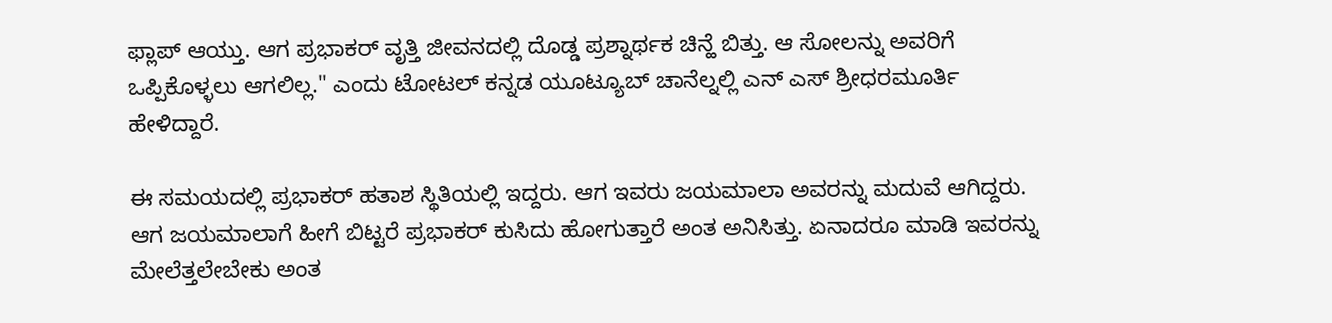ಫ್ಲಾಪ್ ಆಯ್ತು. ಆಗ ಪ್ರಭಾಕರ್ ವೃತ್ತಿ ಜೀವನದಲ್ಲಿ ದೊಡ್ಡ ಪ್ರಶ್ನಾರ್ಥಕ ಚಿನ್ಹೆ ಬಿತ್ತು. ಆ ಸೋಲನ್ನು ಅವರಿಗೆ ಒಪ್ಪಿಕೊಳ್ಳಲು ಆಗಲಿಲ್ಲ." ಎಂದು ಟೋಟಲ್ ಕನ್ನಡ ಯೂಟ್ಯೂಬ್ ಚಾನೆಲ್ನಲ್ಲಿ ಎನ್ ಎಸ್ ಶ್ರೀಧರಮೂರ್ತಿ ಹೇಳಿದ್ದಾರೆ.

ಈ ಸಮಯದಲ್ಲಿ ಪ್ರಭಾಕರ್ ಹತಾಶ ಸ್ಥಿತಿಯಲ್ಲಿ ಇದ್ದರು. ಆಗ ಇವರು ಜಯಮಾಲಾ ಅವರನ್ನು ಮದುವೆ ಆಗಿದ್ದರು. ಆಗ ಜಯಮಾಲಾಗೆ ಹೀಗೆ ಬಿಟ್ಟರೆ ಪ್ರಭಾಕರ್ ಕುಸಿದು ಹೋಗುತ್ತಾರೆ ಅಂತ ಅನಿಸಿತ್ತು. ಏನಾದರೂ ಮಾಡಿ ಇವರನ್ನು ಮೇಲೆತ್ತಲೇಬೇಕು ಅಂತ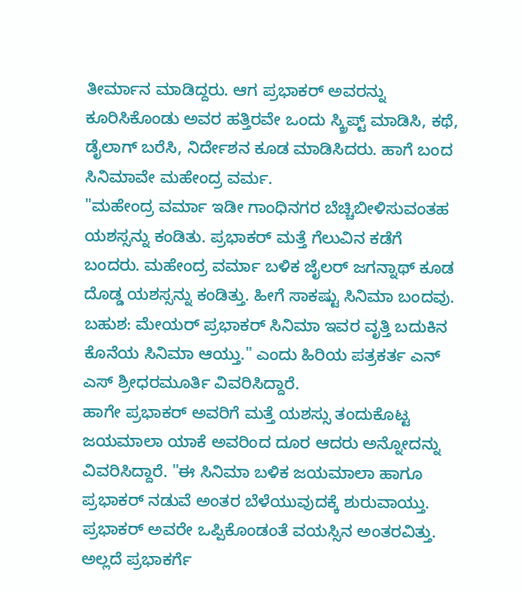ತೀರ್ಮಾನ ಮಾಡಿದ್ದರು. ಆಗ ಪ್ರಭಾಕರ್ ಅವರನ್ನು ಕೂರಿಸಿಕೊಂಡು ಅವರ ಹತ್ತಿರವೇ ಒಂದು ಸ್ಕ್ರಿಪ್ಟ್ ಮಾಡಿಸಿ, ಕಥೆ, ಡೈಲಾಗ್ ಬರೆಸಿ, ನಿರ್ದೇಶನ ಕೂಡ ಮಾಡಿಸಿದರು. ಹಾಗೆ ಬಂದ ಸಿನಿಮಾವೇ ಮಹೇಂದ್ರ ವರ್ಮ.
"ಮಹೇಂದ್ರ ವರ್ಮಾ ಇಡೀ ಗಾಂಧಿನಗರ ಬೆಚ್ಚಿಬೀಳಿಸುವಂತಹ ಯಶಸ್ಸನ್ನು ಕಂಡಿತು. ಪ್ರಭಾಕರ್ ಮತ್ತೆ ಗೆಲುವಿನ ಕಡೆಗೆ ಬಂದರು. ಮಹೇಂದ್ರ ವರ್ಮಾ ಬಳಿಕ ಜೈಲರ್ ಜಗನ್ನಾಥ್ ಕೂಡ ದೊಡ್ಡ ಯಶಸ್ಸನ್ನು ಕಂಡಿತ್ತು. ಹೀಗೆ ಸಾಕಷ್ಟು ಸಿನಿಮಾ ಬಂದವು. ಬಹುಶ: ಮೇಯರ್ ಪ್ರಭಾಕರ್ ಸಿನಿಮಾ ಇವರ ವೃತ್ತಿ ಬದುಕಿನ ಕೊನೆಯ ಸಿನಿಮಾ ಆಯ್ತು." ಎಂದು ಹಿರಿಯ ಪತ್ರಕರ್ತ ಎನ್ ಎಸ್ ಶ್ರೀಧರಮೂರ್ತಿ ವಿವರಿಸಿದ್ದಾರೆ.
ಹಾಗೇ ಪ್ರಭಾಕರ್ ಅವರಿಗೆ ಮತ್ತೆ ಯಶಸ್ಸು ತಂದುಕೊಟ್ಟ ಜಯಮಾಲಾ ಯಾಕೆ ಅವರಿಂದ ದೂರ ಆದರು ಅನ್ನೋದನ್ನು ವಿವರಿಸಿದ್ದಾರೆ. "ಈ ಸಿನಿಮಾ ಬಳಿಕ ಜಯಮಾಲಾ ಹಾಗೂ ಪ್ರಭಾಕರ್ ನಡುವೆ ಅಂತರ ಬೆಳೆಯುವುದಕ್ಕೆ ಶುರುವಾಯ್ತು. ಪ್ರಭಾಕರ್ ಅವರೇ ಒಪ್ಪಿಕೊಂಡಂತೆ ವಯಸ್ಸಿನ ಅಂತರವಿತ್ತು. ಅಲ್ಲದೆ ಪ್ರಭಾಕರ್ಗೆ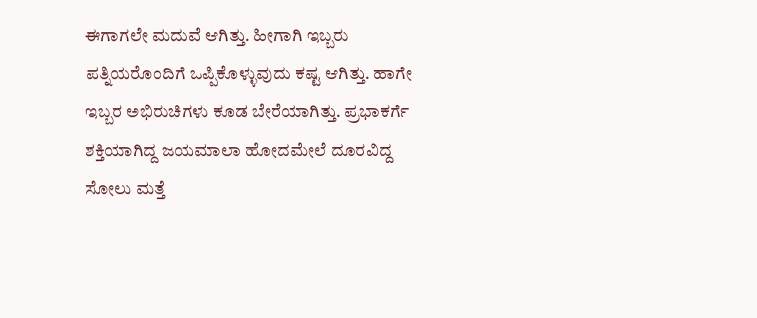ಈಗಾಗಲೇ ಮದುವೆ ಆಗಿತ್ತು. ಹೀಗಾಗಿ ಇಬ್ಬರು ಪತ್ನಿಯರೊಂದಿಗೆ ಒಪ್ಪಿಕೊಳ್ಳುವುದು ಕಷ್ಟ ಆಗಿತ್ತು. ಹಾಗೇ ಇಬ್ಬರ ಅಭಿರುಚಿಗಳು ಕೂಡ ಬೇರೆಯಾಗಿತ್ತು. ಪ್ರಭಾಕರ್ಗೆ ಶಕ್ತಿಯಾಗಿದ್ದ ಜಯಮಾಲಾ ಹೋದಮೇಲೆ ದೂರವಿದ್ದ ಸೋಲು ಮತ್ತೆ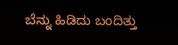ಬೆನ್ನು ಹಿಡಿದು ಬಂದಿತ್ತು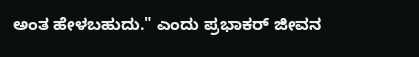ಅಂತ ಹೇಳಬಹುದು." ಎಂದು ಪ್ರಭಾಕರ್ ಜೀವನ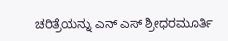ಚರಿತ್ರೆಯನ್ನು ಎನ್ ಎಸ್ ಶ್ರೀಧರಮೂರ್ತಿ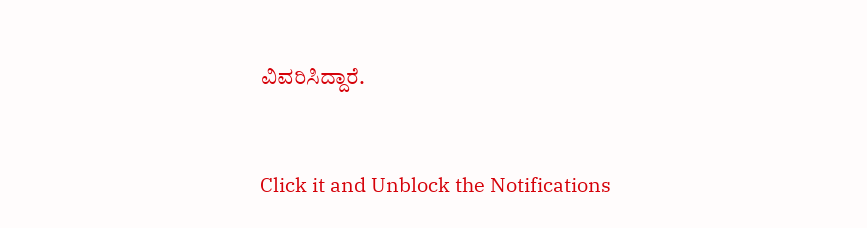ವಿವರಿಸಿದ್ದಾರೆ.


Click it and Unblock the Notifications